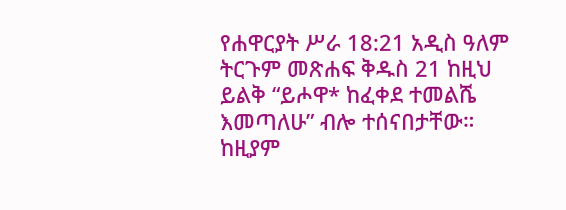የሐዋርያት ሥራ 18:21 አዲስ ዓለም ትርጉም መጽሐፍ ቅዱስ 21 ከዚህ ይልቅ “ይሖዋ* ከፈቀደ ተመልሼ እመጣለሁ” ብሎ ተሰናበታቸው። ከዚያም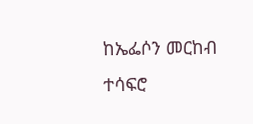ከኤፌሶን መርከብ ተሳፍሮ